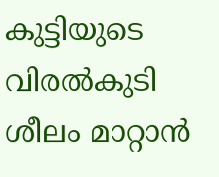കുട്ടിയുടെ വിരൽകുടി ശീലം മാറ്റാൻ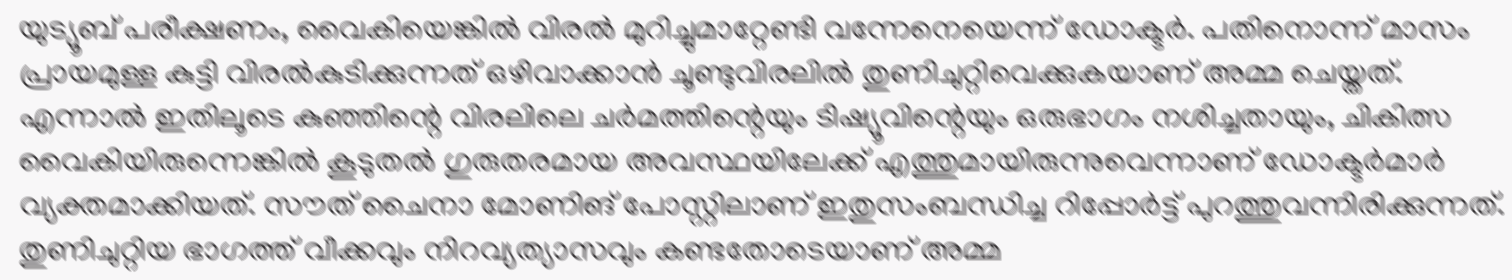യുട്യൂബ് പരീക്ഷണം, വൈകിയെങ്കിൽ വിരൽ മുറിച്ചുമാറ്റേണ്ടി വന്നേനെയെന്ന് ഡോക്ടർ. പതിനൊന്ന് മാസം പ്രായമുള്ള കുട്ടി വിരൽകുടിക്കുന്നത് ഒഴിവാക്കാൻ ചൂണ്ടുവിരലിൽ തുണിചുറ്റിവെക്കുകയാണ് അമ്മ ചെയ്തത്. എന്നാൽ ഇതിലൂടെ കുഞ്ഞിന്റെ വിരലിലെ ചർമത്തിന്റെയും ടിഷ്യൂവിന്റെയും ഒരുഭാഗം നശിച്ചതായും, ചികിത്സ വൈകിയിരുന്നെങ്കിൽ കൂടുതൽ ഗുരുതരമായ അവസ്ഥയിലേക്ക് എത്തുമായിരുന്നുവെന്നാണ് ഡോക്ടർമാർ വ്യക്തമാക്കിയത്. സൗത് ചൈനാ മോണിങ് പോസ്റ്റിലാണ് ഇതുസംബന്ധിച്ച റിപ്പോർട്ട് പുറത്തുവന്നിരിക്കുന്നത്. തുണിചുറ്റിയ ഭാഗത്ത് വീക്കവും നിറവ്യത്യാസവും കണ്ടതോടെയാണ് അമ്മ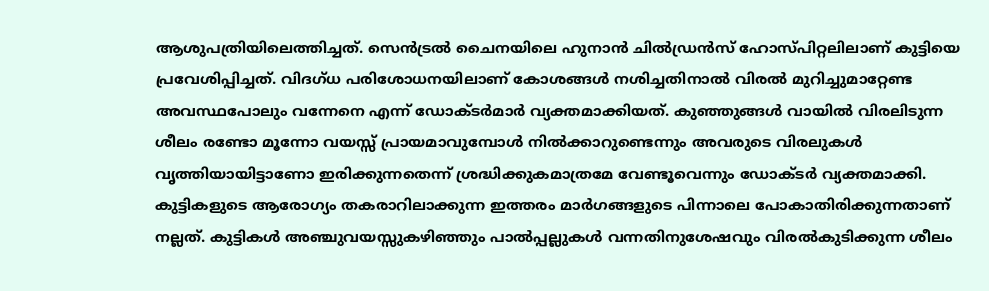ആശുപത്രിയിലെത്തിച്ചത്. സെൻട്രൽ ചൈനയിലെ ഹുനാൻ ചിൽഡ്രൻസ് ഹോസ്പിറ്റലിലാണ് കുട്ടിയെ പ്രവേശിപ്പിച്ചത്. വിദഗ്ധ പരിശോധനയിലാണ് കോശങ്ങൾ നശിച്ചതിനാൽ വിരൽ മുറിച്ചുമാറ്റേണ്ട അവസ്ഥപോലും വന്നേനെ എന്ന് ഡോക്ടർമാർ വ്യക്തമാക്കിയത്. കുഞ്ഞുങ്ങൾ വായിൽ വിരലിടുന്ന ശീലം രണ്ടോ മൂന്നോ വയസ്സ് പ്രായമാവുമ്പോൾ നിൽക്കാറുണ്ടെന്നും അവരുടെ വിരലുകൾ വൃത്തിയായിട്ടാണോ ഇരിക്കുന്നതെന്ന് ശ്രദ്ധിക്കുകമാത്രമേ വേണ്ടൂവെന്നും ഡോക്ടർ വ്യക്തമാക്കി. കുട്ടികളുടെ ആരോഗ്യം തകരാറിലാക്കുന്ന ഇത്തരം മാർഗങ്ങളുടെ പിന്നാലെ പോകാതിരിക്കുന്നതാണ് നല്ലത്. കുട്ടികൾ അഞ്ചുവയസ്സുകഴിഞ്ഞും പാൽപ്പല്ലുകൾ വന്നതിനുശേഷവും വിരൽകുടിക്കുന്ന ശീലം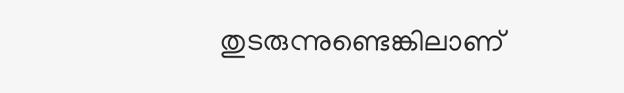തുടരുന്നുണ്ടെങ്കിലാണ്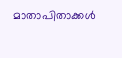മാതാപിതാക്കൾ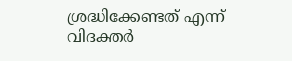ശ്രദ്ധിക്കേണ്ടത് എന്ന് വിദക്തർ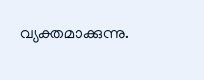വ്യക്തമാക്കുന്നു.